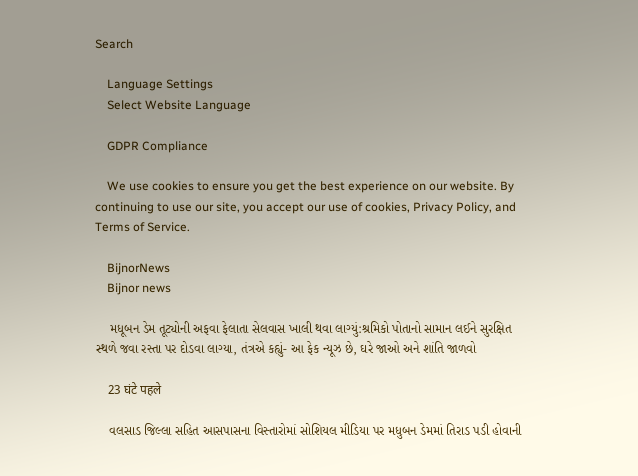Search

    Language Settings
    Select Website Language

    GDPR Compliance

    We use cookies to ensure you get the best experience on our website. By continuing to use our site, you accept our use of cookies, Privacy Policy, and Terms of Service.

    BijnorNews
    Bijnor news

    મધૂબન ડેમ તૂટ્યોની અફવા ફેલાતા સેલવાસ ખાલી થવા લાગ્યું:શ્રમિકો પોતાનો સામાન લઈને સુરક્ષિત સ્થળે જવા રસ્તા પર દોડવા લાગ્યા, તંત્રએ કહ્યું- આ ફેક ન્યૂઝ છે, ઘરે જાઓ અને શાંતિ જાળવો

    23 घंटे पहले

    વલસાડ જિલ્લા સહિત આસપાસના વિસ્તારોમાં સોશિયલ મીડિયા પર મધુબન ડેમમાં તિરાડ પડી હોવાની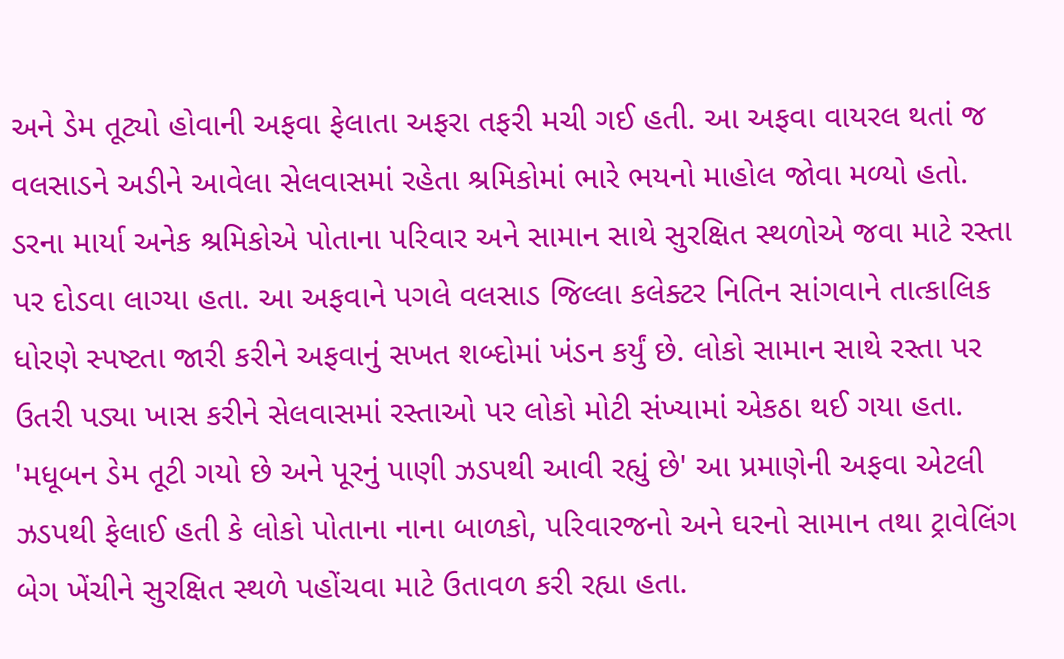અને ડેમ તૂટ્યો હોવાની અફવા ફેલાતા અફરા તફરી મચી ગઈ હતી. આ અફવા વાયરલ થતાં જ વલસાડને અડીને આવેલા સેલવાસમાં રહેતા શ્રમિકોમાં ભારે ભયનો માહોલ જોવા મળ્યો હતો. ડરના માર્યા અનેક શ્રમિકોએ પોતાના પરિવાર અને સામાન સાથે સુરક્ષિત સ્થળોએ જવા માટે રસ્તા પર દોડવા લાગ્યા હતા. આ અફવાને પગલે વલસાડ જિલ્લા કલેક્ટર નિતિન સાંગવાને તાત્કાલિક ધોરણે સ્પષ્ટતા જારી કરીને અફવાનું સખત શબ્દોમાં ખંડન કર્યું છે. લોકો સામાન સાથે રસ્તા પર ઉતરી પડ્યા ખાસ કરીને સેલવાસમાં રસ્તાઓ પર લોકો મોટી સંખ્યામાં એકઠા થઈ ગયા હતા. 'મધૂબન ડેમ તૂટી ગયો છે અને પૂરનું પાણી ઝડપથી આવી રહ્યું છે' આ પ્રમાણેની અફવા એટલી ઝડપથી ફેલાઈ હતી કે લોકો પોતાના નાના બાળકો, પરિવારજનો અને ઘરનો સામાન તથા ટ્રાવેલિંગ બેગ ખેંચીને સુરક્ષિત સ્થળે પહોંચવા માટે ઉતાવળ કરી રહ્યા હતા.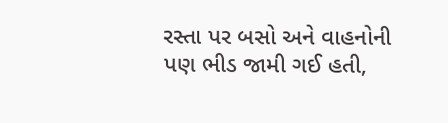રસ્તા પર બસો અને વાહનોની પણ ભીડ જામી ગઈ હતી,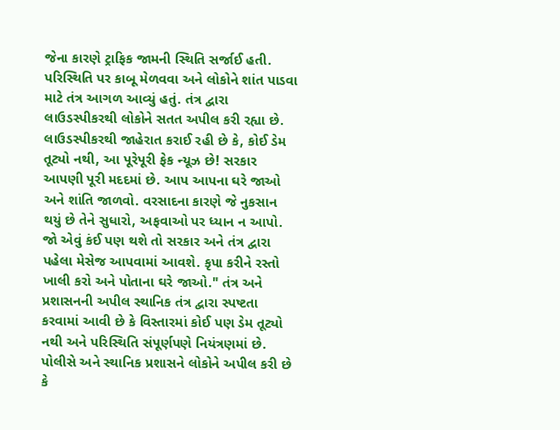જેના કારણે ટ્રાફિક જામની સ્થિતિ સર્જાઈ હતી. પરિસ્થિતિ પર કાબૂ મેળવવા અને લોકોને શાંત પાડવા માટે તંત્ર આગળ આવ્યું હતું. તંત્ર દ્વારા લાઉડસ્પીકરથી લોકોને સતત અપીલ કરી રહ્યા છે. લાઉડસ્પીકરથી જાહેરાત કરાઈ રહી છે કે, કોઈ ડેમ તૂટ્યો નથી, આ પૂરેપૂરી ફેક ન્યૂઝ છે! સરકાર આપણી પૂરી મદદમાં છે. આપ આપના ઘરે જાઓ અને શાંતિ જાળવો. વરસાદના કારણે જે નુકસાન થયું છે તેને સુધારો, અફવાઓ પર ધ્યાન ન આપો. જો એવું કંઈ પણ થશે તો સરકાર અને તંત્ર દ્વારા પહેલા મેસેજ આપવામાં આવશે. કૃપા કરીને રસ્તો ખાલી કરો અને પોતાના ઘરે જાઓ." તંત્ર અને પ્રશાસનની અપીલ સ્થાનિક તંત્ર દ્વારા સ્પષ્ટતા કરવામાં આવી છે કે વિસ્તારમાં કોઈ પણ ડેમ તૂટ્યો નથી અને પરિસ્થિતિ સંપૂર્ણપણે નિયંત્રણમાં છે. પોલીસે અને સ્થાનિક પ્રશાસને લોકોને અપીલ કરી છે કે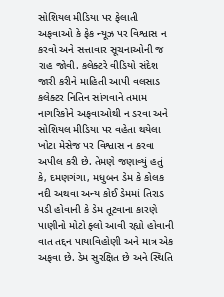સોશિયલ મીડિયા પર ફેલાતી અફવાઓ કે ફેક ન્યૂઝ પર વિશ્વાસ ન કરવો અને સત્તાવાર સૂચનાઓની જ રાહ જોવી. કલેક્ટરે વીડિયો સંદેશ જારી કરીને માહિતી આપી વલસાડ કલેક્ટર નિતિન સાંગવાને તમામ નાગરિકોને અફવાઓથી ન ડરવા અને સોશિયલ મીડિયા પર વહેતા થયેલા ખોટા મેસેજ પર વિશ્વાસ ન કરવા અપીલ કરી છે. તેમણે જણાવ્યું હતું કે, દમણગંગા, મધુબન ડેમ કે કોલક નદી અથવા અન્ય કોઈ ડેમમાં તિરાડ પડી હોવાની કે ડેમ તૂટવાના કારણે પાણીનો મોટો ફ્લો આવી રહ્યો હોવાની વાત તદ્દન પાયાવિહોણી અને માત્ર એક અફવા છે. ડેમ સુરક્ષિત છે અને સ્થિતિ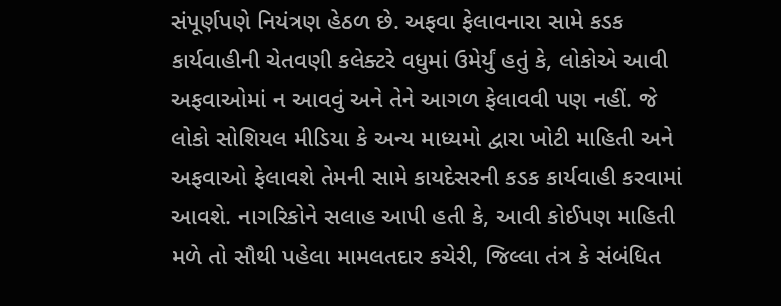સંપૂર્ણપણે નિયંત્રણ હેઠળ છે. અફવા ફેલાવનારા સામે કડક કાર્યવાહીની ચેતવણી કલેક્ટરે વધુમાં ઉમેર્યું હતું કે, લોકોએ આવી અફવાઓમાં ન આવવું અને તેને આગળ ફેલાવવી પણ નહીં. જે લોકો સોશિયલ મીડિયા કે અન્ય માધ્યમો દ્વારા ખોટી માહિતી અને અફવાઓ ફેલાવશે તેમની સામે કાયદેસરની કડક કાર્યવાહી કરવામાં આવશે. નાગરિકોને સલાહ આપી હતી કે, આવી કોઈપણ માહિતી મળે તો સૌથી પહેલા મામલતદાર કચેરી, જિલ્લા તંત્ર કે સંબંધિત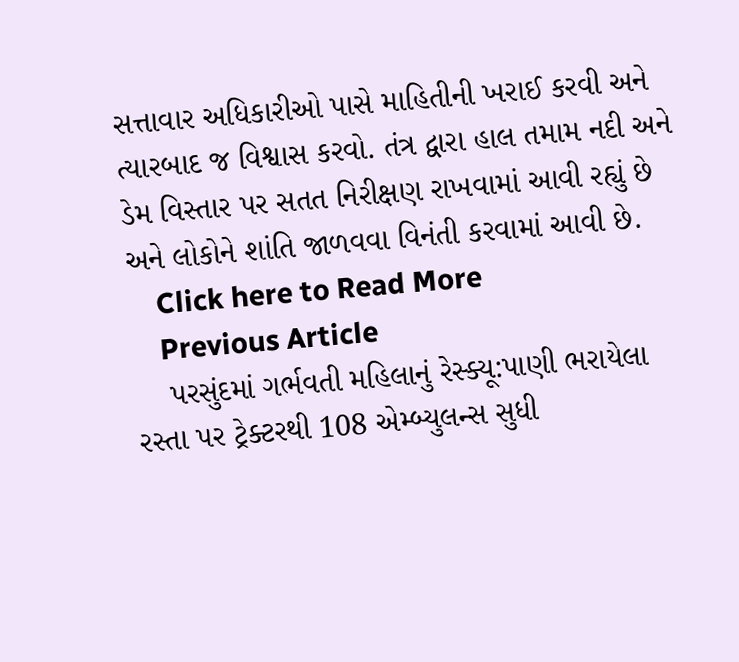સત્તાવાર અધિકારીઓ પાસે માહિતીની ખરાઈ કરવી અને ત્યારબાદ જ વિશ્વાસ કરવો. તંત્ર દ્વારા હાલ તમામ નદી અને ડેમ વિસ્તાર પર સતત નિરીક્ષણ રાખવામાં આવી રહ્યું છે અને લોકોને શાંતિ જાળવવા વિનંતી કરવામાં આવી છે.
    Click here to Read More
    Previous Article
    પરસુંદમાં ગર્ભવતી મહિલાનું રેસ્ક્યૂ:પાણી ભરાયેલા રસ્તા પર ટ્રેક્ટરથી 108 એમ્બ્યુલન્સ સુધી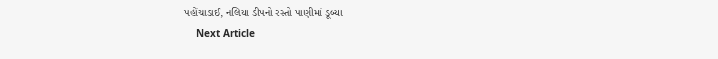પહોંચાડાઈ, નલિયા ડીપનો રસ્તો પાણીમાં ડૂબ્યા
    Next Article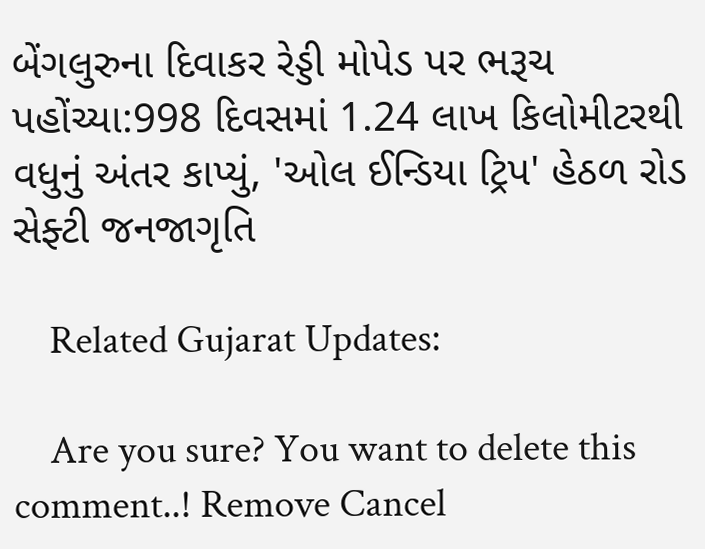બેંગલુરુના દિવાકર રેડ્ડી મોપેડ પર ભરૂચ પહોંચ્યા:998 દિવસમાં 1.24 લાખ કિલોમીટરથી વધુનું અંતર કાપ્યું, 'ઓલ ઈન્ડિયા ટ્રિપ' હેઠળ રોડ સેફ્ટી જનજાગૃતિ

    Related Gujarat Updates:

    Are you sure? You want to delete this comment..! Remove Cancel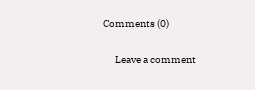Comments (0)

      Leave a comment